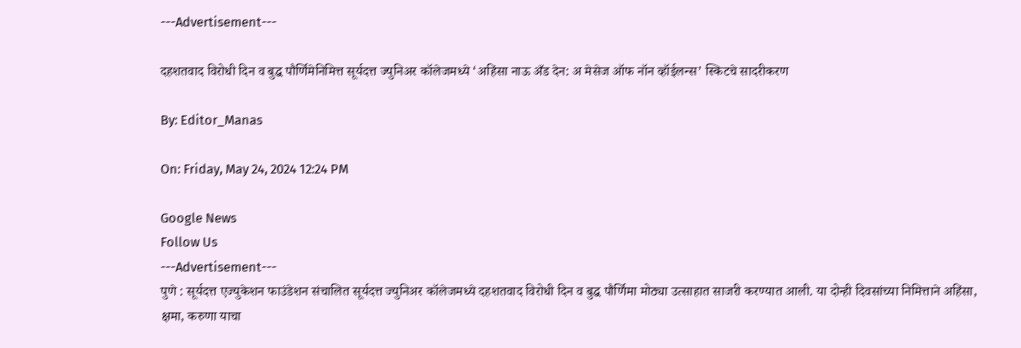---Advertisement---

दहशतवाद विरोधी दिन व बुद्ध पौर्णिमेनिमित्त सूर्यदत्त ज्युनिअर कॉलेजमध्ये ‘अहिंसा नाऊ अँड देन: अ मेसेज ऑफ नॉन व्हॉईलन्स’ स्किटचे सादरीकरण

By: Editor_Manas

On: Friday, May 24, 2024 12:24 PM

Google News
Follow Us
---Advertisement---
पुणे : सूर्यदत्त एज्युकेशन फाउंडेशन संचालित सूर्यदत्त ज्युनिअर कॉलेजमध्ये दहशतवाद विरोधी दिन व बुद्ध पौर्णिमा मोठ्या उत्साहात साजरी करण्यात आली. या दोन्ही दिवसांच्या निमित्ताने अहिंसा, क्षमा, करुणा याचा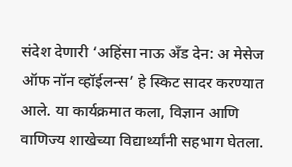संदेश देणारी ‘अहिंसा नाऊ अँड देन: अ मेसेज ऑफ नॉन व्हॉईलन्स’ हे स्किट सादर करण्यात आले. या कार्यक्रमात कला, विज्ञान आणि वाणिज्य शाखेच्या विद्यार्थ्यांनी सहभाग घेतला.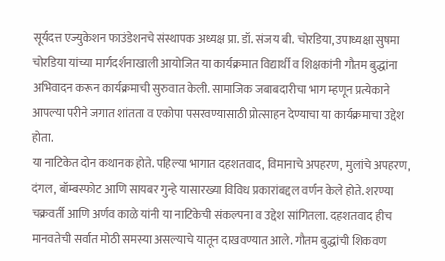सूर्यदत्त एज्युकेशन फाउंडेशनचे संस्थापक अध्यक्ष प्रा. डॉ. संजय बी. चोरडिया, उपाध्यक्षा सुषमा चोरडिया यांच्या मार्गदर्शनाखाली आयोजित या कार्यक्रमात विद्यार्थी व शिक्षकांनी गौतम बुद्धांना अभिवादन करून कार्यक्रमाची सुरुवात केली. सामाजिक जबाबदारीचा भाग म्हणून प्रत्येकाने आपल्या परीने जगात शांतता व एकोपा पसरवण्यासाठी प्रोत्साहन देण्याचा या कार्यक्रमाचा उद्देश होता.
या नाटिकेत दोन कथानक होते. पहिल्या भागात दहशतवाद, विमानाचे अपहरण, मुलांचे अपहरण, दंगल, बॉम्बस्फोट आणि सायबर गुन्हे यासारख्या विविध प्रकारांबद्दल वर्णन केले होते. शरण्या चक्रवर्ती आणि अर्णव काळे यांनी या नाटिकेची संकल्पना व उद्देश सांगितला. दहशतवाद हीच मानवतेची सर्वात मोठी समस्या असल्याचे यातून दाखवण्यात आले. गौतम बुद्धांची शिकवण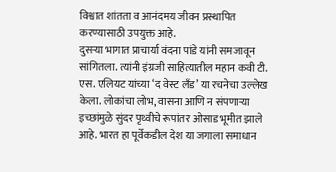विश्वात शांतता व आनंदमय जीवन प्रस्थापित करण्यासाठी उपयुक्त आहे.
दुसऱ्या भागात प्राचार्या वंदना पांडे यांनी समजावून सांगितला. त्यांनी इंग्रजी साहित्यातील महान कवी टी. एस. एलियट यांच्या ‘द वेस्ट लँड’ या रचनेचा उल्लेख केला. लोकांचा लोभ, वासना आणि न संपणाऱ्या इच्छांमुळे सुंदर पृथ्वीचे रूपांतर ओसाड भूमीत झाले आहे. भारत हा पूर्वेकडील देश या जगाला समाधान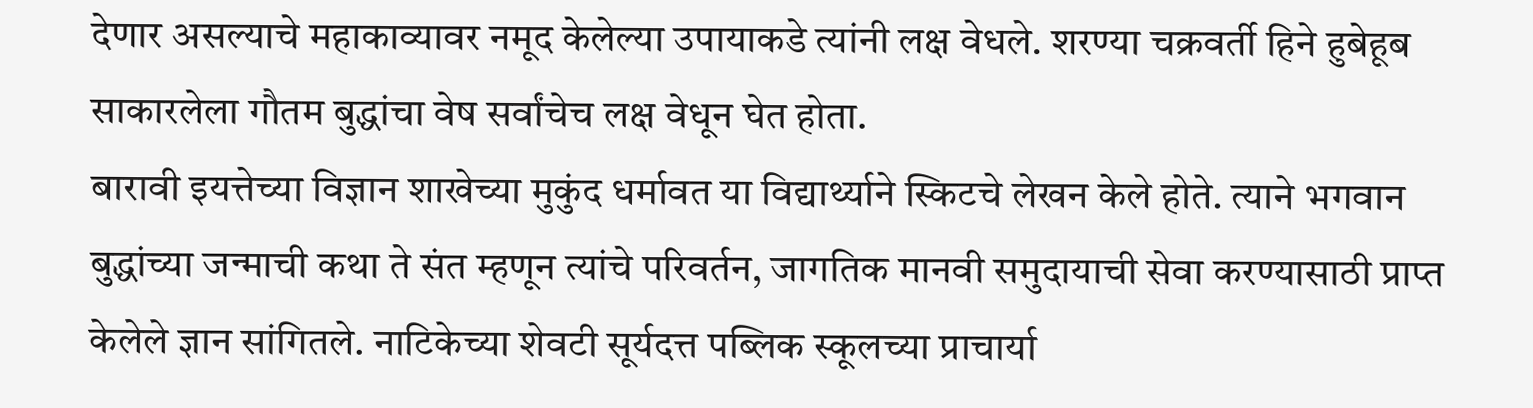देणार असल्याचे महाकाव्यावर नमूद केलेल्या उपायाकडे त्यांनी लक्ष वेधले. शरण्या चक्रवर्ती हिने हुबेहूब साकारलेला गौतम बुद्धांचा वेष सर्वांचेच लक्ष वेधून घेत होता.
बारावी इयत्तेच्या विज्ञान शाखेच्या मुकुंद धर्मावत या विद्यार्थ्याने स्किटचे लेखन केले होते. त्याने भगवान बुद्धांच्या जन्माची कथा ते संत म्हणून त्यांचे परिवर्तन, जागतिक मानवी समुदायाची सेवा करण्यासाठी प्राप्त केलेले ज्ञान सांगितले. नाटिकेच्या शेवटी सूर्यदत्त पब्लिक स्कूलच्या प्राचार्या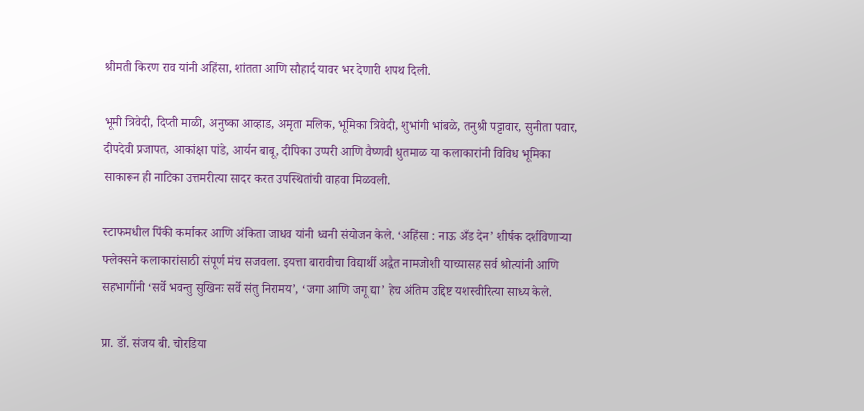श्रीमती किरण राव यांनी अहिंसा, शांतता आणि सौहार्द यावर भर देणारी शपथ दिली.

भूमी त्रिवेदी, दिप्ती माळी, अनुष्का आव्हाड, अमृता मलिक, भूमिका त्रिवेदी, शुभांगी भांबळे, तनुश्री पट्टावार, सुनीता पवार, दीपदेवी प्रजापत, आकांक्षा पांडे, आर्यन बाबू, दीपिका उप्परी आणि वैष्णवी धुतमाळ या कलाकारांनी विविध भूमिका साकारून ही नाटिका उत्तमरीत्या सादर करत उपस्थितांची वाहवा मिळवली.

स्टाफमधील पिंकी कर्माकर आणि अंकिता जाधव यांनी ध्वनी संयोजन केले. ‘अहिंसा : नाऊ अँड देन’ शीर्षक दर्शविणाऱ्या फ्लेक्सने कलाकारांसाठी संपूर्ण मंच सजवला. इयत्ता बारावीचा विद्यार्थी अद्वैत नामजोशी याच्यासह सर्व श्रोत्यांनी आणि सहभागींनी ‘सर्वे भवन्तु सुखिनः सर्वे संतु निरामय’, ‘जगा आणि जगू द्या’ हेच अंतिम उद्दिष्ट यशस्वीरित्या साध्य केले.

प्रा. डॉ. संजय बी. चोरडिया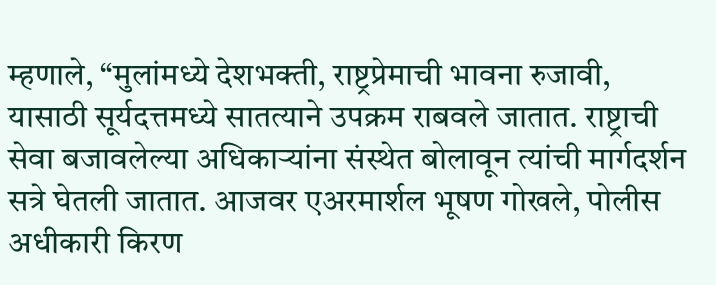म्हणाले, “मुलांमध्ये देशभक्ती, राष्ट्रप्रेमाची भावना रुजावी, यासाठी सूर्यदत्तमध्ये सातत्याने उपक्रम राबवले जातात. राष्ट्राची सेवा बजावलेल्या अधिकाऱ्यांना संस्थेत बोलावून त्यांची मार्गदर्शन सत्रे घेतली जातात. आजवर एअरमार्शल भूषण गोखले, पोलीस अधीकारी किरण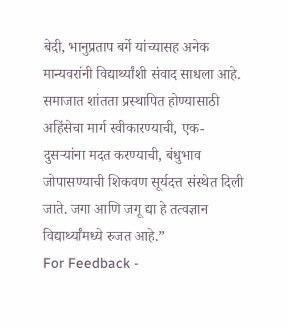बेदी, भानुप्रताप बर्गे यांच्यासह अनेक मान्यवरांनी विद्यार्थ्यांशी संवाद साधला आहे. समाजात शांतता प्रस्थापित होण्यासाठी अहिंसेचा मार्ग स्वीकारण्याची, एक-दुसऱ्यांना मदत करण्याची, बंधुभाव जोपासण्याची शिकवण सूर्यदत्त संस्थेत दिली जाते. जगा आणि जगू द्या हे तत्वज्ञान विद्यार्थ्यांमध्ये रुजत आहे.”
For Feedback -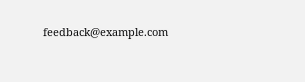feedback@example.com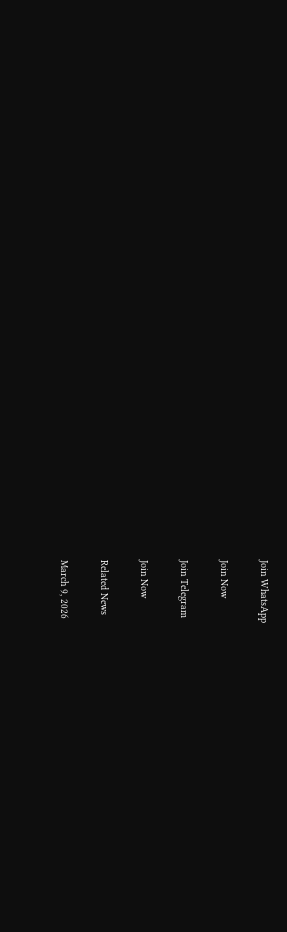Join WhatsApp

Join Now

Join Telegram

Join Now

Related News

March 9, 2026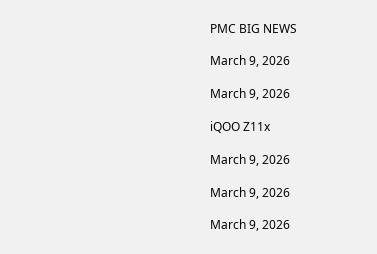PMC BIG NEWS

March 9, 2026

March 9, 2026

iQOO Z11x

March 9, 2026

March 9, 2026

March 9, 2026